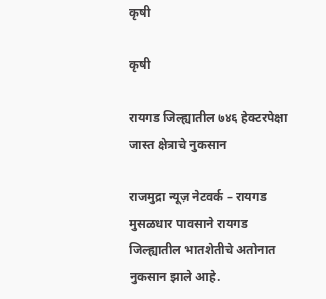कृषी

कृषी

रायगड जिल्ह्यातील ७४६ हेक्टरपेक्षा जास्त क्षेत्राचे नुकसान

राजमुद्रा न्यूज़ नेटवर्क – रायगड मुसळधार पावसाने रायगड जिल्ह्यातील भातशेतीचे अतोनात नुकसान झाले आहे.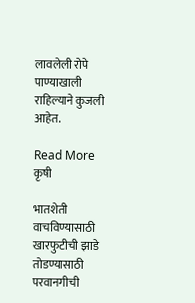लावलेली रोपे पाण्याखाली राहिल्याने कुजली आहेत.

Read More
कृषी

भातशेती वाचविण्यासाठी खारफुटीची झाडे तोडण्यासाठी परवानगीची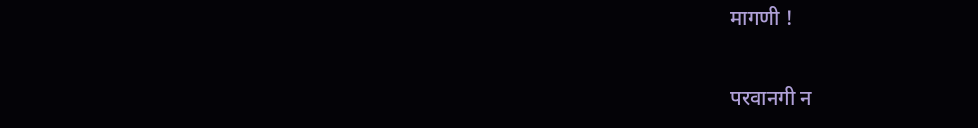मागणी !

परवानगी न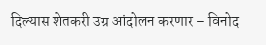दिल्यास शेतकरी उग्र आंदोलन करणार – विनोद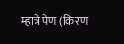म्हात्रे पेण (किरण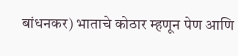बांधनकर) भाताचे कोठार म्हणून पेण आणि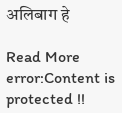अलिबाग हे

Read More
error:Content is protected !!